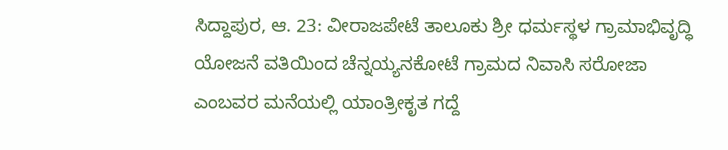ಸಿದ್ದಾಪುರ, ಆ. 23: ವೀರಾಜಪೇಟೆ ತಾಲೂಕು ಶ್ರೀ ಧರ್ಮಸ್ಥಳ ಗ್ರಾಮಾಭಿವೃದ್ಧಿ ಯೋಜನೆ ವತಿಯಿಂದ ಚೆನ್ನಯ್ಯನಕೋಟೆ ಗ್ರಾಮದ ನಿವಾಸಿ ಸರೋಜಾ ಎಂಬವರ ಮನೆಯಲ್ಲಿ ಯಾಂತ್ರೀಕೃತ ಗದ್ದೆ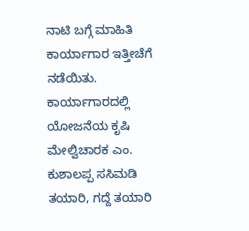ನಾಟಿ ಬಗ್ಗೆ ಮಾಹಿತಿ ಕಾರ್ಯಾಗಾರ ಇತ್ತೀಚೆಗೆ ನಡೆಯಿತು. ಕಾರ್ಯಾಗಾರದಲ್ಲಿ ಯೋಜನೆಯ ಕೃಷಿ ಮೇಲ್ವಿಚಾರಕ ಎಂ. ಕುಶಾಲಪ್ಪ ಸಸಿಮಡಿ ತಯಾರಿ, ಗದ್ದೆ ತಯಾರಿ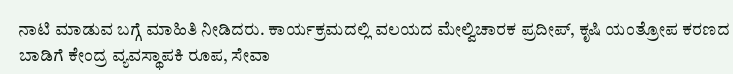ನಾಟಿ ಮಾಡುವ ಬಗ್ಗೆ ಮಾಹಿತಿ ನೀಡಿದರು. ಕಾರ್ಯಕ್ರಮದಲ್ಲಿ ವಲಯದ ಮೇಲ್ವಿಚಾರಕ ಪ್ರದೀಪ್, ಕೃಷಿ ಯಂತ್ರೋಪ ಕರಣದ ಬಾಡಿಗೆ ಕೇಂದ್ರ ವ್ಯವಸ್ಥಾಪಕಿ ರೂಪ, ಸೇವಾ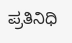ಪ್ರತಿನಿಧಿ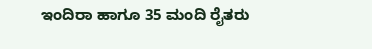ಇಂದಿರಾ ಹಾಗೂ 35 ಮಂದಿ ರೈತರು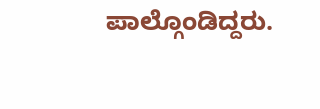ಪಾಲ್ಗೊಂಡಿದ್ದರು.